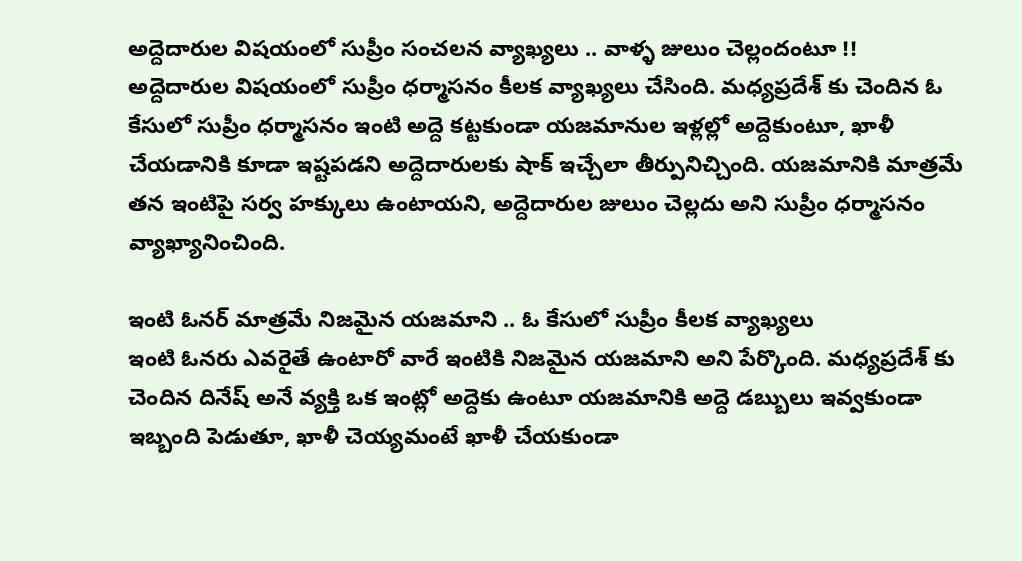అద్దెదారుల విషయంలో సుప్రీం సంచలన వ్యాఖ్యలు .. వాళ్ళ జులుం చెల్లందంటూ !!
అద్దెదారుల విషయంలో సుప్రీం ధర్మాసనం కీలక వ్యాఖ్యలు చేసింది. మధ్యప్రదేశ్ కు చెందిన ఓ కేసులో సుప్రీం ధర్మాసనం ఇంటి అద్దె కట్టకుండా యజమానుల ఇళ్లల్లో అద్దెకుంటూ, ఖాళీ చేయడానికి కూడా ఇష్టపడని అద్దెదారులకు షాక్ ఇచ్చేలా తీర్పునిచ్చింది. యజమానికి మాత్రమే తన ఇంటిపై సర్వ హక్కులు ఉంటాయని, అద్దెదారుల జులుం చెల్లదు అని సుప్రీం ధర్మాసనం వ్యాఖ్యానించింది.

ఇంటి ఓనర్ మాత్రమే నిజమైన యజమాని .. ఓ కేసులో సుప్రీం కీలక వ్యాఖ్యలు
ఇంటి ఓనరు ఎవరైతే ఉంటారో వారే ఇంటికి నిజమైన యజమాని అని పేర్కొంది. మధ్యప్రదేశ్ కు చెందిన దినేష్ అనే వ్యక్తి ఒక ఇంట్లో అద్దెకు ఉంటూ యజమానికి అద్దె డబ్బులు ఇవ్వకుండా ఇబ్బంది పెడుతూ, ఖాళీ చెయ్యమంటే ఖాళీ చేయకుండా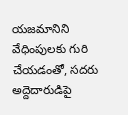యజమానిని వేధింపులకు గురి చేయడంతో, సదరు అద్దెదారుడిపై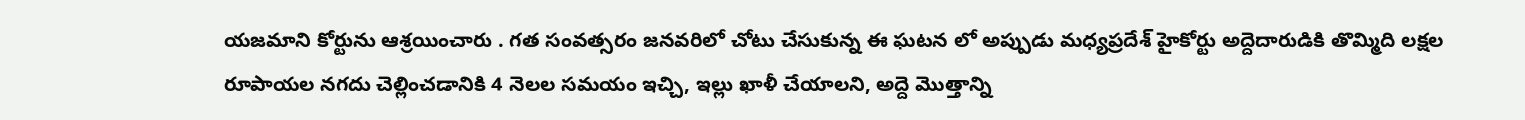యజమాని కోర్టును ఆశ్రయించారు . గత సంవత్సరం జనవరిలో చోటు చేసుకున్న ఈ ఘటన లో అప్పుడు మధ్యప్రదేశ్ హైకోర్టు అద్దెదారుడికి తొమ్మిది లక్షల రూపాయల నగదు చెల్లించడానికి 4 నెలల సమయం ఇచ్చి, ఇల్లు ఖాళీ చేయాలని, అద్దె మొత్తాన్ని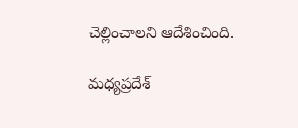చెల్లించాలని ఆదేశించింది.

మధ్యప్రదేశ్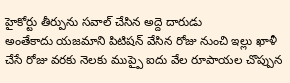హైకోర్టు తీర్పును సవాల్ చేసిన అద్దె దారుడు
అంతేకాదు యజమాని పిటిషన్ వేసిన రోజు నుంచి ఇల్లు ఖాళీ చేసే రోజు వరకు నెలకు ముప్పై ఐదు వేల రూపాయల చొప్పున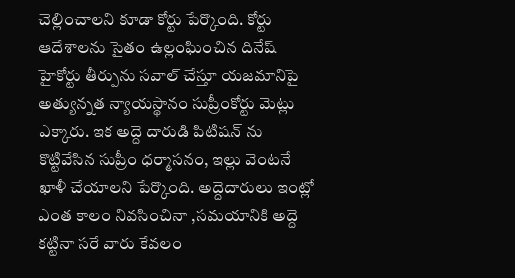చెల్లించాలని కూడా కోర్టు పేర్కొంది. కోర్టు ఆదేశాలను సైతం ఉల్లంఘించిన దినేష్ హైకోర్టు తీర్పును సవాల్ చేస్తూ యజమానిపై అత్యున్నత న్యాయస్థానం సుప్రీంకోర్టు మెట్లు ఎక్కారు. ఇక అద్దె దారుడి పిటిషన్ ను కొట్టివేసిన సుప్రీం ధర్మాసనం, ఇల్లు వెంటనే ఖాళీ చేయాలని పేర్కొంది. అద్దెదారులు ఇంట్లో ఎంత కాలం నివసించినా ,సమయానికి అద్దె కట్టినా సరే వారు కేవలం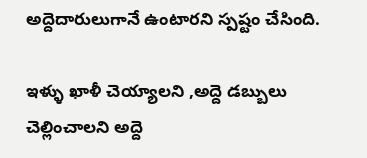అద్దెదారులుగానే ఉంటారని స్పష్టం చేసింది.

ఇళ్ళు ఖాళీ చెయ్యాలని ,అద్దె డబ్బులు చెల్లించాలని అద్దె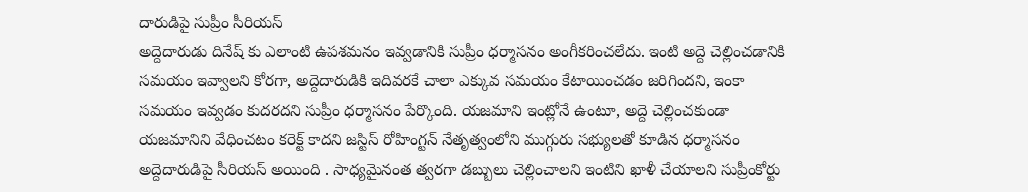దారుడిపై సుప్రీం సీరియస్
అద్దెదారుడు దినేష్ కు ఎలాంటి ఉపశమనం ఇవ్వడానికి సుప్రీం ధర్మాసనం అంగీకరించలేదు. ఇంటి అద్దె చెల్లించడానికి సమయం ఇవ్వాలని కోరగా, అద్దెదారుడికి ఇదివరకే చాలా ఎక్కువ సమయం కేటాయించడం జరిగిందని, ఇంకా సమయం ఇవ్వడం కుదరదని సుప్రీం ధర్మాసనం పేర్కొంది. యజమాని ఇంట్లోనే ఉంటూ, అద్దె చెల్లించకుండా యజమానిని వేధించటం కరెక్ట్ కాదని జస్టిస్ రోహింగ్టన్ నేతృత్వంలోని ముగ్గురు సభ్యులతో కూడిన ధర్మాసనం అద్దెదారుడిపై సీరియస్ అయింది . సాధ్యమైనంత త్వరగా డబ్బులు చెల్లించాలని ఇంటిని ఖాళీ చేయాలని సుప్రీంకోర్టు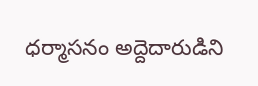ధర్మాసనం అద్దెదారుడిని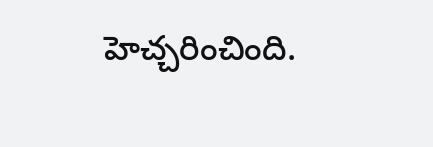హెచ్చరించింది.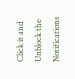Click it and Unblock the Notifications